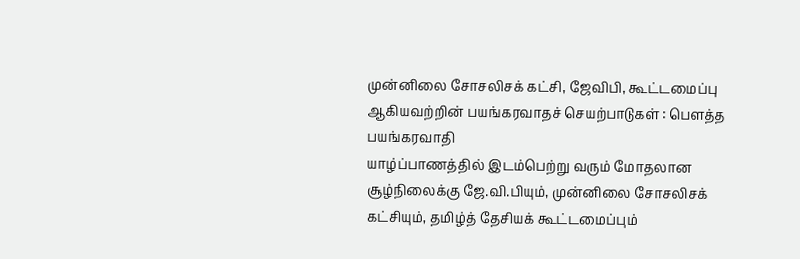முன்னிலை சோசலிசக் கட்சி, ஜேவிபி, கூட்டமைப்பு ஆகியவற்றின் பயங்கரவாதச் செயற்பாடுகள் : பௌத்த பயங்கரவாதி
யாழ்ப்பாணத்தில் இடம்பெற்று வரும் மோதலான சூழ்நிலைக்கு ஜே.வி.பியும், முன்னிலை சோசலிசக் கட்சியும், தமிழ்த் தேசியக் கூட்டமைப்பும்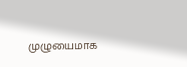முழுயைமாக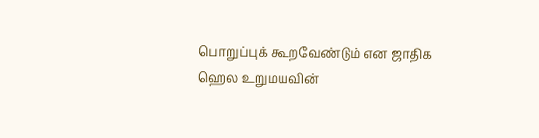பொறுப்புக் கூறவேண்டும் என ஜாதிக ஹெல உறுமயவின்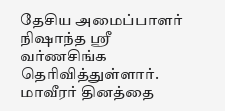தேசிய அமைப்பாளர் நிஷாந்த ஸ்ரீ வர்ணசிங்க தெரிவித்துள்ளார். மாவீரர் தினத்தை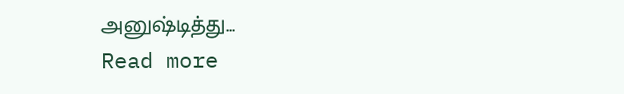அனுஷ்டித்து...
Read more